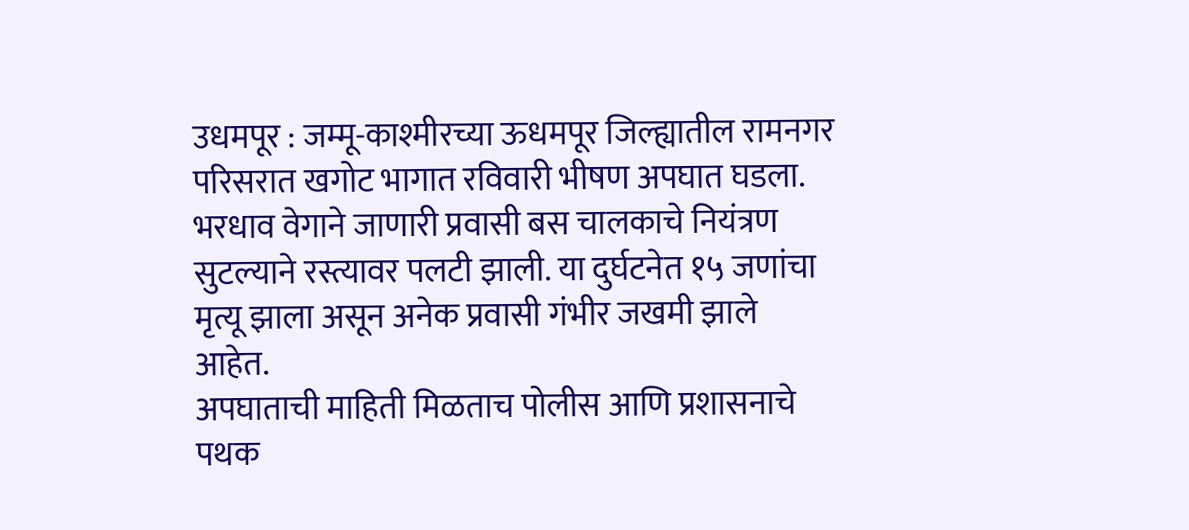उधमपूर : जम्मू-काश्मीरच्या ऊधमपूर जिल्ह्यातील रामनगर परिसरात खगोट भागात रविवारी भीषण अपघात घडला. भरधाव वेगाने जाणारी प्रवासी बस चालकाचे नियंत्रण सुटल्याने रस्त्यावर पलटी झाली. या दुर्घटनेत १५ जणांचा मृत्यू झाला असून अनेक प्रवासी गंभीर जखमी झाले आहेत.
अपघाताची माहिती मिळताच पोलीस आणि प्रशासनाचे पथक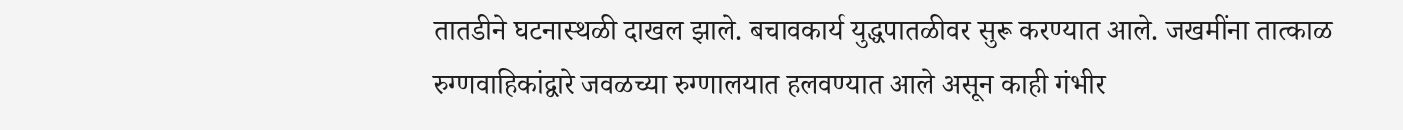तातडीने घटनास्थळी दाखल झाले. बचावकार्य युद्धपातळीवर सुरू करण्यात आले. जखमींना तात्काळ रुग्णवाहिकांद्वारे जवळच्या रुग्णालयात हलवण्यात आले असून काही गंभीर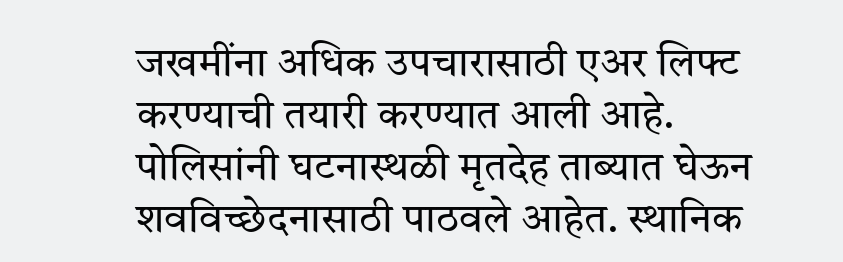जखमींना अधिक उपचारासाठी एअर लिफ्ट करण्याची तयारी करण्यात आली आहे.
पोलिसांनी घटनास्थळी मृतदेह ताब्यात घेऊन शवविच्छेदनासाठी पाठवले आहेत. स्थानिक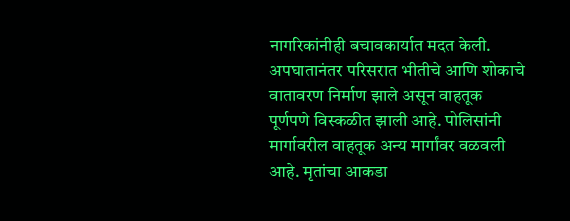नागरिकांनीही बचावकार्यात मदत केली.
अपघातानंतर परिसरात भीतीचे आणि शोकाचे वातावरण निर्माण झाले असून वाहतूक पूर्णपणे विस्कळीत झाली आहे. पोलिसांनी मार्गावरील वाहतूक अन्य मार्गांवर वळवली आहे. मृतांचा आकडा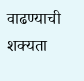वाढण्याची शक्यता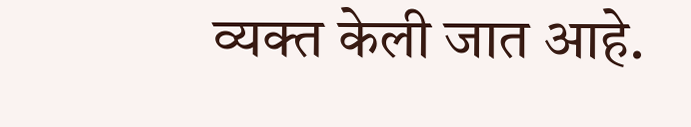व्यक्त केली जात आहे.